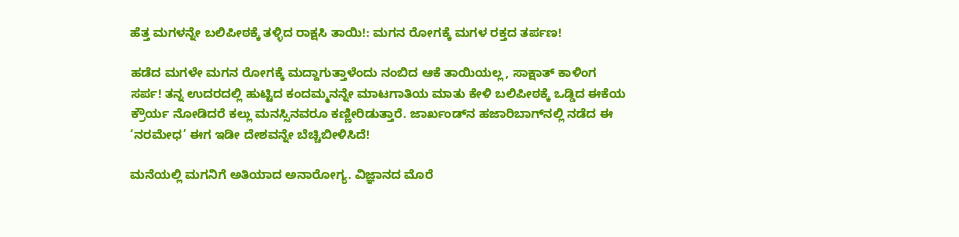ಹೆತ್ತ ಮಗಳನ್ನೇ ಬಲಿಪೀಠಕ್ಕೆ ತಳ್ಳಿದ ರಾಕ್ಷಸಿ ತಾಯಿ!: ಮಗನ ರೋಗಕ್ಕೆ ಮಗಳ ರಕ್ತದ ತರ್ಪಣ!

ಹಡೆದ ಮಗಳೇ ಮಗನ ರೋಗಕ್ಕೆ ಮದ್ದಾಗುತ್ತಾಳೆಂದು ನಂಬಿದ ಆಕೆ ತಾಯಿಯಲ್ಲ, ಸಾಕ್ಷಾತ್ ಕಾಳಿಂಗ ಸರ್ಪ! ತನ್ನ ಉದರದಲ್ಲಿ ಹುಟ್ಟಿದ ಕಂದಮ್ಮನನ್ನೇ ಮಾಟಗಾತಿಯ ಮಾತು ಕೇಳಿ ಬಲಿಪೀಠಕ್ಕೆ ಒಡ್ಡಿದ ಈಕೆಯ ಕ್ರೌರ್ಯ ನೋಡಿದರೆ ಕಲ್ಲು ಮನಸ್ಸಿನವರೂ ಕಣ್ಣೀರಿಡುತ್ತಾರೆ. ಜಾರ್ಖಂಡ್‌ನ ಹಜಾರಿಬಾಗ್‌ನಲ್ಲಿ ನಡೆದ ಈ ‘ನರಮೇಧ’ ಈಗ ಇಡೀ ದೇಶವನ್ನೇ ಬೆಚ್ಚಿಬೀಳಿಸಿದೆ!

ಮನೆಯಲ್ಲಿ ಮಗನಿಗೆ ಅತಿಯಾದ ಅನಾರೋಗ್ಯ. ವಿಜ್ಞಾನದ ಮೊರೆ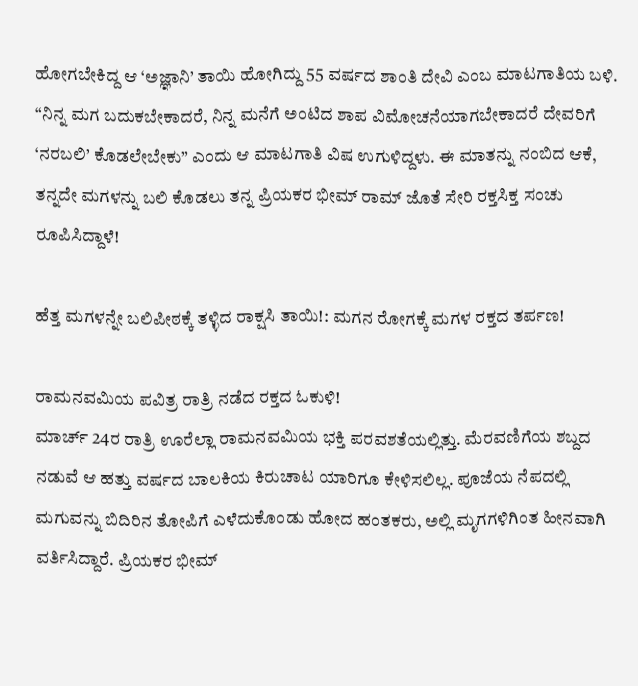ಹೋಗಬೇಕಿದ್ದ ಆ ‘ಅಜ್ಞಾನಿ’ ತಾಯಿ ಹೋಗಿದ್ದು 55 ವರ್ಷದ ಶಾಂತಿ ದೇವಿ ಎಂಬ ಮಾಟಗಾತಿಯ ಬಳಿ. “ನಿನ್ನ ಮಗ ಬದುಕಬೇಕಾದರೆ, ನಿನ್ನ ಮನೆಗೆ ಅಂಟಿದ ಶಾಪ ವಿಮೋಚನೆಯಾಗಬೇಕಾದರೆ ದೇವರಿಗೆ ‘ನರಬಲಿ’ ಕೊಡಲೇಬೇಕು” ಎಂದು ಆ ಮಾಟಗಾತಿ ವಿಷ ಉಗುಳಿದ್ದಳು. ಈ ಮಾತನ್ನು ನಂಬಿದ ಆಕೆ, ತನ್ನದೇ ಮಗಳನ್ನು ಬಲಿ ಕೊಡಲು ತನ್ನ ಪ್ರಿಯಕರ ಭೀಮ್ ರಾಮ್ ಜೊತೆ ಸೇರಿ ರಕ್ತಸಿಕ್ತ ಸಂಚು ರೂಪಿಸಿದ್ದಾಳೆ!

ಹೆತ್ತ ಮಗಳನ್ನೇ ಬಲಿಪೀಠಕ್ಕೆ ತಳ್ಳಿದ ರಾಕ್ಷಸಿ ತಾಯಿ!: ಮಗನ ರೋಗಕ್ಕೆ ಮಗಳ ರಕ್ತದ ತರ್ಪಣ!

ರಾಮನವಮಿಯ ಪವಿತ್ರ ರಾತ್ರಿ ನಡೆದ ರಕ್ತದ ಓಕುಳಿ!
ಮಾರ್ಚ್ 24ರ ರಾತ್ರಿ ಊರೆಲ್ಲಾ ರಾಮನವಮಿಯ ಭಕ್ತಿ ಪರವಶತೆಯಲ್ಲಿತ್ತು. ಮೆರವಣಿಗೆಯ ಶಬ್ದದ ನಡುವೆ ಆ ಹತ್ತು ವರ್ಷದ ಬಾಲಕಿಯ ಕಿರುಚಾಟ ಯಾರಿಗೂ ಕೇಳಿಸಲಿಲ್ಲ. ಪೂಜೆಯ ನೆಪದಲ್ಲಿ ಮಗುವನ್ನು ಬಿದಿರಿನ ತೋಪಿಗೆ ಎಳೆದುಕೊಂಡು ಹೋದ ಹಂತಕರು, ಅಲ್ಲಿ ಮೃಗಗಳಿಗಿಂತ ಹೀನವಾಗಿ ವರ್ತಿಸಿದ್ದಾರೆ. ಪ್ರಿಯಕರ ಭೀಮ್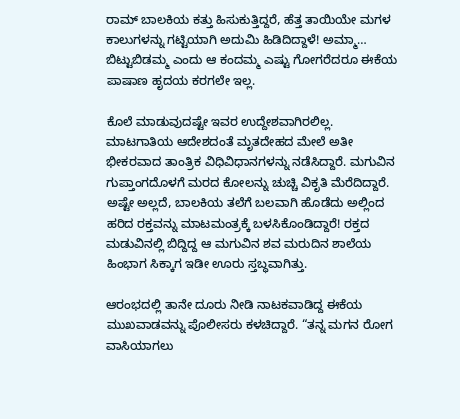ರಾಮ್ ಬಾಲಕಿಯ ಕತ್ತು ಹಿಸುಕುತ್ತಿದ್ದರೆ, ಹೆತ್ತ ತಾಯಿಯೇ ಮಗಳ ಕಾಲುಗಳನ್ನು ಗಟ್ಟಿಯಾಗಿ ಅದುಮಿ ಹಿಡಿದಿದ್ದಾಳೆ! ಅಮ್ಮಾ… ಬಿಟ್ಟುಬಿಡಮ್ಮ ಎಂದು ಆ ಕಂದಮ್ಮ ಎಷ್ಟು ಗೋಗರೆದರೂ ಈಕೆಯ ಪಾಷಾಣ ಹೃದಯ ಕರಗಲೇ ಇಲ್ಲ.

ಕೊಲೆ ಮಾಡುವುದಷ್ಟೇ ಇವರ ಉದ್ದೇಶವಾಗಿರಲಿಲ್ಲ. ಮಾಟಗಾತಿಯ ಆದೇಶದಂತೆ ಮೃತದೇಹದ ಮೇಲೆ ಅತೀ ಭೀಕರವಾದ ತಾಂತ್ರಿಕ ವಿಧಿವಿಧಾನಗಳನ್ನು ನಡೆಸಿದ್ದಾರೆ. ಮಗುವಿನ ಗುಪ್ತಾಂಗದೊಳಗೆ ಮರದ ಕೋಲನ್ನು ಚುಚ್ಚಿ ವಿಕೃತಿ ಮೆರೆದಿದ್ದಾರೆ. ಅಷ್ಟೇ ಅಲ್ಲದೆ, ಬಾಲಕಿಯ ತಲೆಗೆ ಬಲವಾಗಿ ಹೊಡೆದು ಅಲ್ಲಿಂದ ಹರಿದ ರಕ್ತವನ್ನು ಮಾಟಮಂತ್ರಕ್ಕೆ ಬಳಸಿಕೊಂಡಿದ್ದಾರೆ! ರಕ್ತದ ಮಡುವಿನಲ್ಲಿ ಬಿದ್ದಿದ್ದ ಆ ಮಗುವಿನ ಶವ ಮರುದಿನ ಶಾಲೆಯ ಹಿಂಭಾಗ ಸಿಕ್ಕಾಗ ಇಡೀ ಊರು ಸ್ತಬ್ಧವಾಗಿತ್ತು.

ಆರಂಭದಲ್ಲಿ ತಾನೇ ದೂರು ನೀಡಿ ನಾಟಕವಾಡಿದ್ದ ಈಕೆಯ ಮುಖವಾಡವನ್ನು ಪೊಲೀಸರು ಕಳಚಿದ್ದಾರೆ. “ತನ್ನ ಮಗನ ರೋಗ ವಾಸಿಯಾಗಲು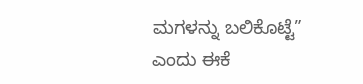ಮಗಳನ್ನು ಬಲಿಕೊಟ್ಟೆ” ಎಂದು ಈಕೆ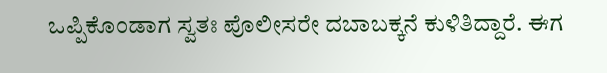ಒಪ್ಪಿಕೊಂಡಾಗ ಸ್ವತಃ ಪೊಲೀಸರೇ ದಬಾಬಕ್ಕನೆ ಕುಳಿತಿದ್ದಾರೆ. ಈಗ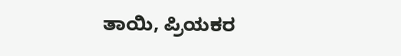ತಾಯಿ, ಪ್ರಿಯಕರ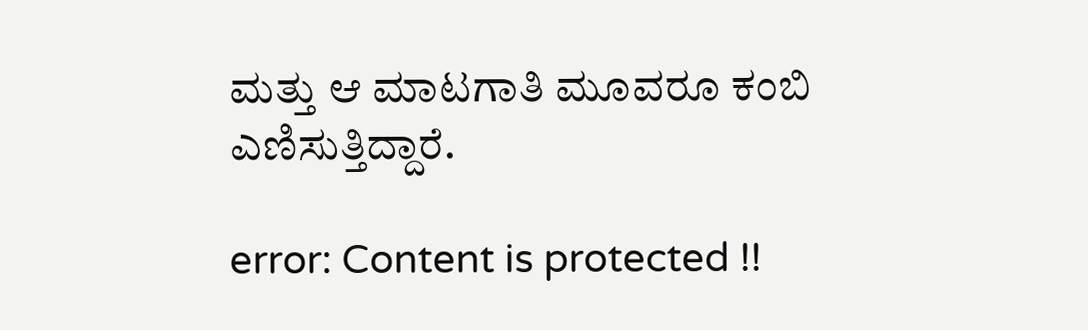ಮತ್ತು ಆ ಮಾಟಗಾತಿ ಮೂವರೂ ಕಂಬಿ ಎಣಿಸುತ್ತಿದ್ದಾರೆ.

error: Content is protected !!